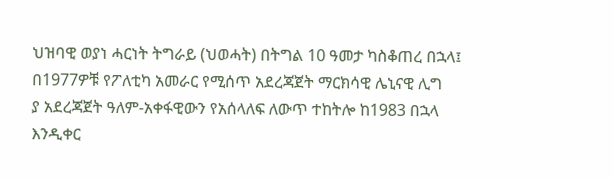ህዝባዊ ወያነ ሓርነት ትግራይ (ህወሓት) በትግል 10 ዓመታ ካስቆጠረ በኋላ፤ በ1977ዎቹ የፖለቲካ አመራር የሚሰጥ አደረጃጀት ማርክሳዊ ሌኒናዊ ሊግ
ያ አደረጃጀት ዓለም-አቀፋዊውን የአሰላለፍ ለውጥ ተከትሎ ከ1983 በኋላ እንዲቀር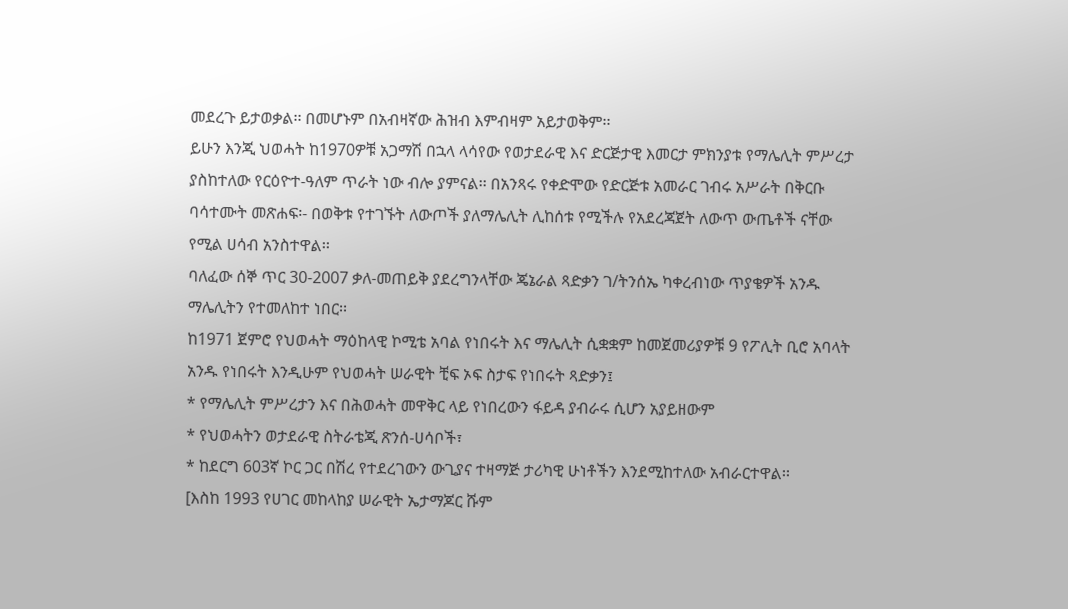መደረጉ ይታወቃል፡፡ በመሆኑም በአብዛኛው ሕዝብ እምብዛም አይታወቅም፡፡
ይሁን እንጂ ህወሓት ከ1970ዎቹ አጋማሽ በኋላ ላሳየው የወታደራዊ እና ድርጅታዊ እመርታ ምክንያቱ የማሌሊት ምሥረታ ያስከተለው የርዕዮተ-ዓለም ጥራት ነው ብሎ ያምናል፡፡ በአንጻሩ የቀድሞው የድርጅቱ አመራር ገብሩ አሥራት በቅርቡ ባሳተሙት መጽሐፍ፡- በወቅቱ የተገኙት ለውጦች ያለማሌሊት ሊከሰቱ የሚችሉ የአደረጃጀት ለውጥ ውጤቶች ናቸው የሚል ሀሳብ አንስተዋል፡፡
ባለፈው ሰኞ ጥር 30-2007 ቃለ-መጠይቅ ያደረግንላቸው ጄኔራል ጻድቃን ገ/ትንሰኤ ካቀረብነው ጥያቄዎች አንዱ ማሌሊትን የተመለከተ ነበር፡፡
ከ1971 ጀምሮ የህወሓት ማዕከላዊ ኮሚቴ አባል የነበሩት እና ማሌሊት ሲቋቋም ከመጀመሪያዎቹ 9 የፖሊት ቢሮ አባላት አንዱ የነበሩት እንዲሁም የህወሓት ሠራዊት ቺፍ ኦፍ ስታፍ የነበሩት ጻድቃን፤
* የማሌሊት ምሥረታን እና በሕወሓት መዋቅር ላይ የነበረውን ፋይዳ ያብራሩ ሲሆን አያይዘውም
* የህወሓትን ወታደራዊ ስትራቴጂ ጽንሰ-ሀሳቦች፣
* ከደርግ 603ኛ ኮር ጋር በሽረ የተደረገውን ውጊያና ተዛማጅ ታሪካዊ ሁነቶችን እንደሚከተለው አብራርተዋል፡፡
[እስከ 1993 የሀገር መከላከያ ሠራዊት ኤታማጆር ሹም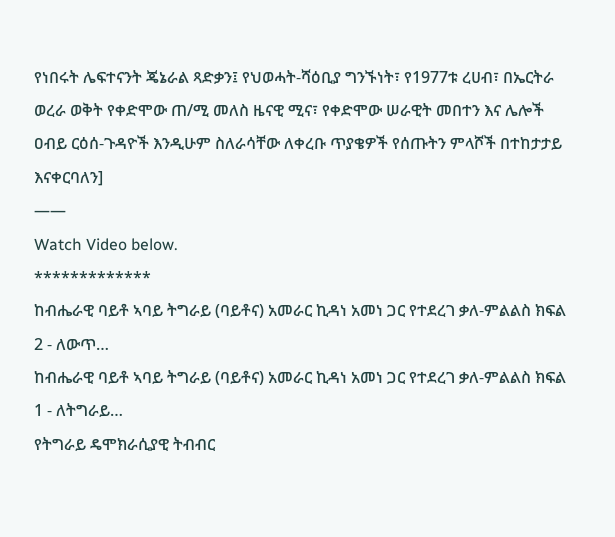የነበሩት ሌፍተናንት ጄኔራል ጻድቃን፤ የህወሓት-ሻዕቢያ ግንኙነት፣ የ1977ቱ ረሀብ፣ በኤርትራ ወረራ ወቅት የቀድሞው ጠ/ሚ መለስ ዜናዊ ሚና፣ የቀድሞው ሠራዊት መበተን እና ሌሎች ዐብይ ርዕሰ-ጉዳዮች እንዲሁም ስለራሳቸው ለቀረቡ ጥያቄዎች የሰጡትን ምላሾች በተከታታይ እናቀርባለን]
——
Watch Video below.
*************
ከብሔራዊ ባይቶ ኣባይ ትግራይ (ባይቶና) አመራር ኪዳነ አመነ ጋር የተደረገ ቃለ-ምልልስ ክፍል 2 - ለውጥ…
ከብሔራዊ ባይቶ ኣባይ ትግራይ (ባይቶና) አመራር ኪዳነ አመነ ጋር የተደረገ ቃለ-ምልልስ ክፍል 1 - ለትግራይ…
የትግራይ ዴሞክራሲያዊ ትብብር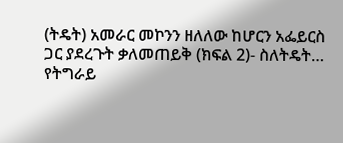(ትዴት) አመራር መኮንን ዘለለው ከሆርን አፌይርስ ጋር ያደረጉት ቃለመጠይቅ (ክፍል 2)- ስለትዴት…
የትግራይ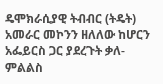ዴሞክራሲያዊ ትብብር (ትዴት) አመራር መኮንን ዘለለው ከሆርን አፌይርስ ጋር ያደረጉት ቃለ-ምልልስ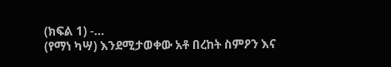(ክፍል 1) -…
(የማነ ካሣ) እንደሚታወቀው አቶ በረከት ስምዖን እና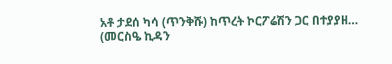አቶ ታደሰ ካሳ (ጥንቅሹ) ከጥረት ኮርፖሬሽን ጋር በተያያዘ…
(መርስዔ ኪዳን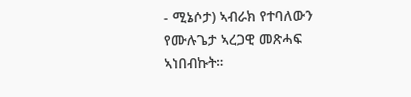- ሚኔሶታ) ኣብራክ የተባለውን የሙሉጌታ ኣረጋዊ መጽሓፍ ኣነበብኩት።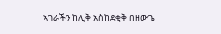ኣገራችን ከሊቅ አስከደቂቅ በዘውጌ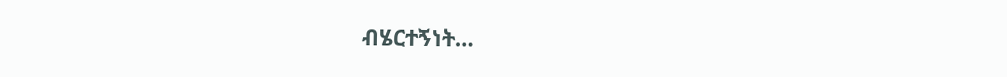ብሄርተኝነት…